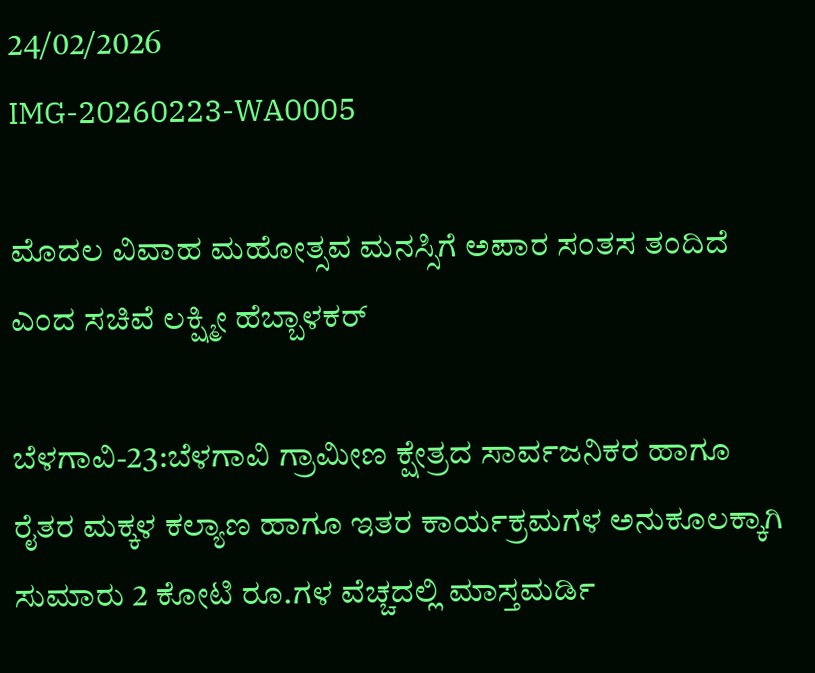24/02/2026
IMG-20260223-WA0005

ಮೊದಲ ವಿವಾಹ ಮಹೋತ್ಸವ ಮನಸ್ಸಿಗೆ ಅಪಾರ ಸಂತಸ ತಂದಿದೆ ಎಂದ ಸಚಿವೆ ಲಕ್ಷ್ಮೀ ಹೆಬ್ಬಾಳಕರ್

ಬೆಳಗಾವಿ-23:ಬೆಳಗಾವಿ ಗ್ರಾಮೀಣ ಕ್ಷೇತ್ರದ ಸಾರ್ವಜನಿಕರ ಹಾಗೂ ರೈತರ ಮಕ್ಕಳ ಕಲ್ಯಾಣ ಹಾಗೂ ಇತರ ಕಾರ್ಯಕ್ರಮಗಳ ಅನುಕೂಲಕ್ಕಾಗಿ ಸುಮಾರು 2 ಕೋಟಿ ರೂ.ಗಳ ವೆಚ್ಚದಲ್ಲಿ ಮಾಸ್ತಮರ್ಡಿ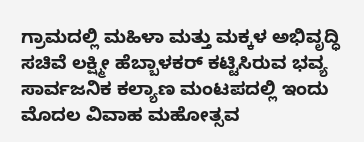ಗ್ರಾಮದಲ್ಲಿ ಮಹಿಳಾ ಮತ್ತು ಮಕ್ಕಳ ಅಭಿವೃದ್ಧಿ ಸಚಿವೆ ಲಕ್ಷ್ಮೀ ಹೆಬ್ಬಾಳಕರ್ ಕಟ್ಟಿಸಿರುವ ಭವ್ಯ ಸಾರ್ವಜನಿಕ ಕಲ್ಯಾಣ ಮಂಟಪದಲ್ಲಿ ಇಂದು ಮೊದಲ ವಿವಾಹ ಮಹೋತ್ಸವ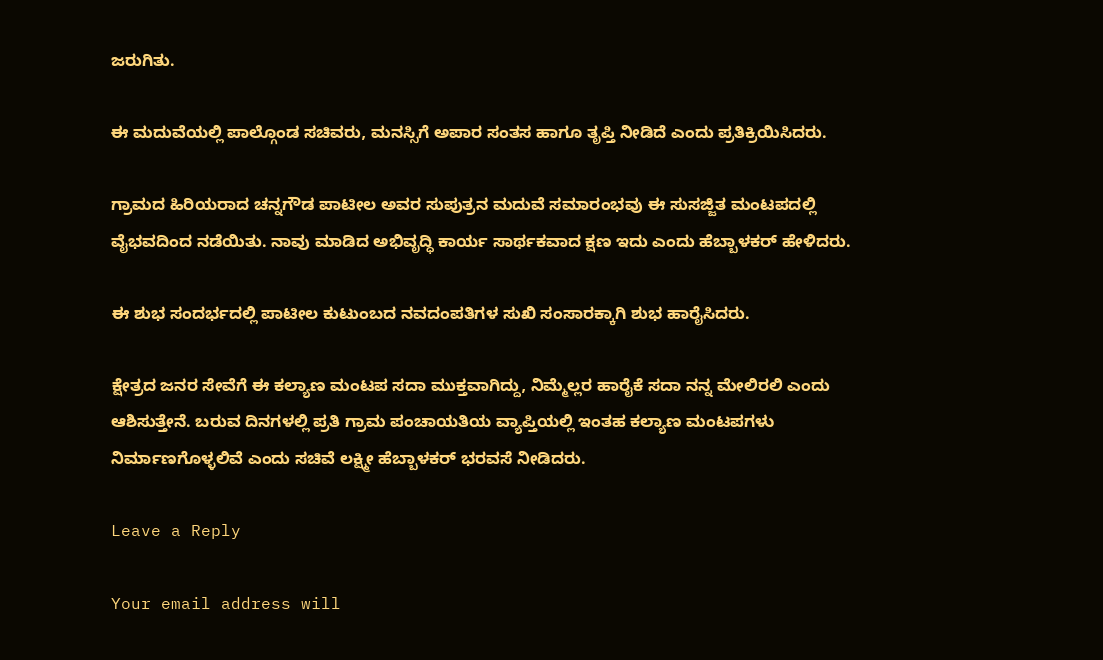ಜರುಗಿತು.

ಈ ಮದುವೆಯಲ್ಲಿ ಪಾಲ್ಗೊಂಡ ಸಚಿವರು, ಮನಸ್ಸಿಗೆ ಅಪಾರ ಸಂತಸ ಹಾಗೂ ತೃಪ್ತಿ ನೀಡಿದೆ ಎಂದು ಪ್ರತಿಕ್ರಿಯಿಸಿದರು.

ಗ್ರಾಮದ ಹಿರಿಯರಾದ ಚನ್ನಗೌಡ ಪಾಟೀಲ ಅವರ ಸುಪುತ್ರನ ಮದುವೆ ಸಮಾರಂಭವು ಈ ಸುಸಜ್ಜಿತ ಮಂಟಪದಲ್ಲಿ ವೈಭವದಿಂದ ನಡೆಯಿತು. ನಾವು ಮಾಡಿದ ಅಭಿವೃದ್ಧಿ ಕಾರ್ಯ ಸಾರ್ಥಕವಾದ ಕ್ಷಣ ಇದು ಎಂದು ಹೆಬ್ಬಾಳಕರ್ ಹೇಳಿದರು.

ಈ ಶುಭ ಸಂದರ್ಭದಲ್ಲಿ ಪಾಟೀಲ ಕುಟುಂಬದ ನವದಂಪತಿಗಳ ಸುಖಿ ಸಂಸಾರಕ್ಕಾಗಿ ಶುಭ ಹಾರೈಸಿದರು.

ಕ್ಷೇತ್ರದ ಜನರ ಸೇವೆಗೆ ಈ ಕಲ್ಯಾಣ ಮಂಟಪ ಸದಾ ಮುಕ್ತವಾಗಿದ್ದು, ನಿಮ್ಮೆಲ್ಲರ ಹಾರೈಕೆ ಸದಾ ನನ್ನ ಮೇಲಿರಲಿ ಎಂದು ಆಶಿಸುತ್ತೇನೆ. ಬರುವ ದಿನಗಳಲ್ಲಿ ಪ್ರತಿ ಗ್ರಾಮ ಪಂಚಾಯತಿಯ ವ್ಯಾಪ್ತಿಯಲ್ಲಿ ಇಂತಹ ಕಲ್ಯಾಣ ಮಂಟಪಗಳು ನಿರ್ಮಾಣಗೊಳ್ಳಲಿವೆ ಎಂದು ಸಚಿವೆ ಲಕ್ಷ್ಮೀ ಹೆಬ್ಬಾಳಕರ್ ಭರವಸೆ ನೀಡಿದರು.

Leave a Reply

Your email address will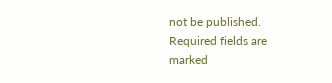not be published. Required fields are marked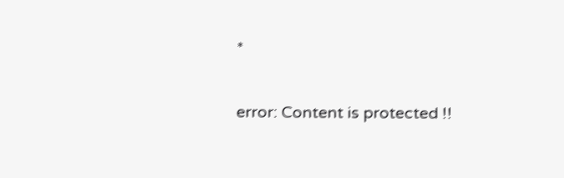*

error: Content is protected !!